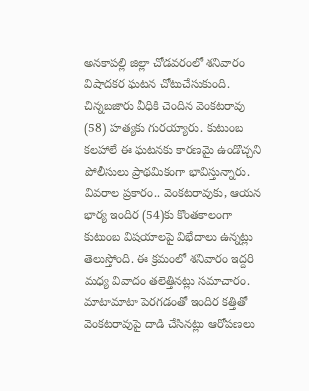అనకాపల్లి జిల్లా చోడవరంలో శనివారం విషాదకర ఘటన చోటుచేసుకుంది. చిన్నబజారు వీధికి చెందిన వెంకటరావు (58) హత్యకు గురయ్యారు. కుటుంబ కలహాలే ఈ ఘటనకు కారణమై ఉండొచ్చని పోలీసులు ప్రాథమికంగా భావిస్తున్నారు.
వివరాల ప్రకారం.. వెంకటరావుకు, ఆయన భార్య ఇందిర (54)కు కొంతకాలంగా కుటుంబ విషయాలపై విభేదాలు ఉన్నట్లు తెలుస్తోంది. ఈ క్రమంలో శనివారం ఇద్దరి మధ్య వివాదం తలెత్తినట్లు సమాచారం. మాటామాటా పెరగడంతో ఇందిర కత్తితో వెంకటరావుపై దాడి చేసినట్లు ఆరోపణలు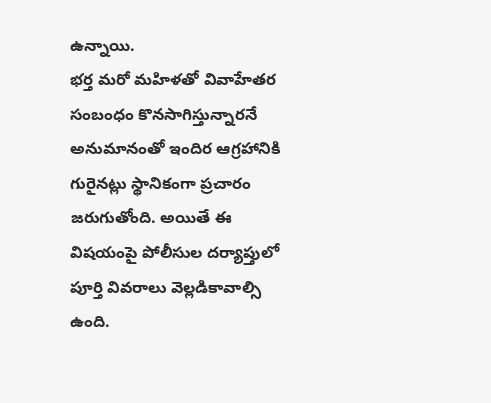ఉన్నాయి.
భర్త మరో మహిళతో వివాహేతర సంబంధం కొనసాగిస్తున్నారనే అనుమానంతో ఇందిర ఆగ్రహానికి గురైనట్లు స్థానికంగా ప్రచారం జరుగుతోంది. అయితే ఈ విషయంపై పోలీసుల దర్యాప్తులో పూర్తి వివరాలు వెల్లడికావాల్సి ఉంది.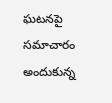ఘటనపై సమాచారం అందుకున్న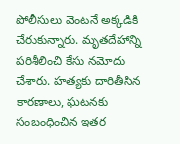పోలీసులు వెంటనే అక్కడికి చేరుకున్నారు. మృతదేహాన్ని పరిశీలించి కేసు నమోదు చేశారు. హత్యకు దారితీసిన కారణాలు, ఘటనకు సంబంధించిన ఇతర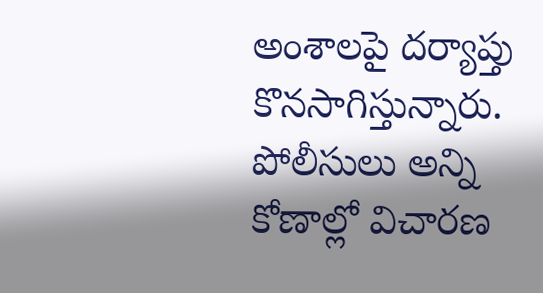అంశాలపై దర్యాప్తు కొనసాగిస్తున్నారు. పోలీసులు అన్ని కోణాల్లో విచారణ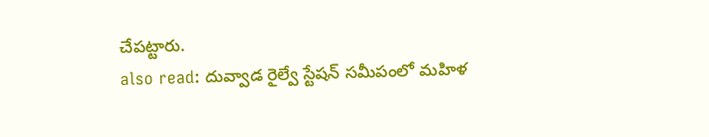చేపట్టారు.
also read: దువ్వాడ రైల్వే స్టేషన్ సమీపంలో మహిళ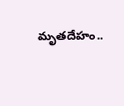మృతదేహం..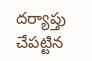దర్యాప్తు చేపట్టిన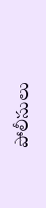పోలీసులు